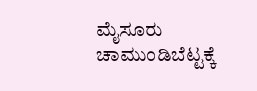ಮೈಸೂರು ಚಾಮುಂಡಿಬೆಟ್ಟಕ್ಕೆ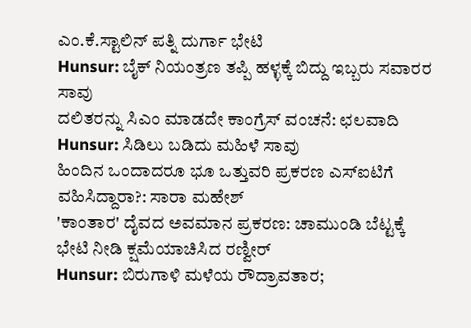ಎಂ.ಕೆ.ಸ್ಟಾಲಿನ್ ಪತ್ನಿ ದುರ್ಗಾ ಭೇಟಿ
Hunsur: ಬೈಕ್ ನಿಯಂತ್ರಣ ತಪ್ಪಿ ಹಳ್ಳಕ್ಕೆ ಬಿದ್ದು ಇಬ್ಬರು ಸವಾರರ ಸಾವು
ದಲಿತರನ್ನು ಸಿಎಂ ಮಾಡದೇ ಕಾಂಗ್ರೆಸ್ ವಂಚನೆ: ಛಲವಾದಿ
Hunsur: ಸಿಡಿಲು ಬಡಿದು ಮಹಿಳೆ ಸಾವು
ಹಿಂದಿನ ಒಂದಾದರೂ ಭೂ ಒತ್ತುವರಿ ಪ್ರಕರಣ ಎಸ್ಐಟಿಗೆ ವಹಿಸಿದ್ದಾರಾ?: ಸಾರಾ ಮಹೇಶ್
'ಕಾಂತಾರ' ದೈವದ ಅವಮಾನ ಪ್ರಕರಣ: ಚಾಮುಂಡಿ ಬೆಟ್ಟಕ್ಕೆ ಭೇಟಿ ನೀಡಿ ಕ್ಷಮೆಯಾಚಿಸಿದ ರಣ್ವೀರ್
Hunsur: ಬಿರುಗಾಳಿ ಮಳೆಯ ರೌದ್ರಾವತಾರ;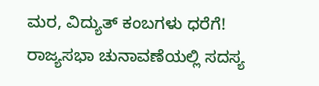ಮರ, ವಿದ್ಯುತ್ ಕಂಬಗಳು ಧರೆಗೆ!
ರಾಜ್ಯಸಭಾ ಚುನಾವಣೆಯಲ್ಲಿ ಸದಸ್ಯ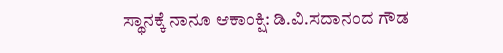ಸ್ಥಾನಕ್ಕೆ ನಾನೂ ಆಕಾಂಕ್ಷಿ: ಡಿ.ವಿ.ಸದಾನಂದ ಗೌಡ